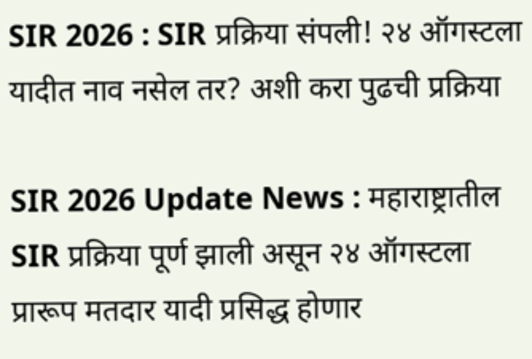SIR 2026 : SIR प्रक्रिया संपली! २४ ऑगस्टला यादीत नाव नसेल तर? अशी करा पुढची प्रक्रिया

SIR 2026 Update News : महाराष्ट्रातील SIR प्रक्रिया पूर्ण झाली असून २४ ऑगस्टला प्रारूप मतदार यादी प्रसिद्ध होणार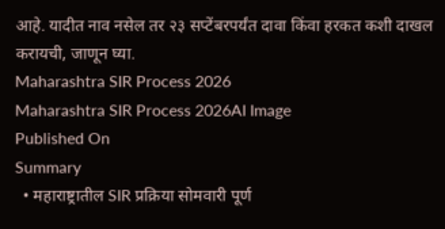आहे. यादीत नाव नसेल तर २३ सप्टेंबरपर्यंत दावा किंवा हरकत कशी दाखल करायची, जाणून घ्या.
Maharashtra SIR Process 2026
Maharashtra SIR Process 2026AI Image
Published On
Summary
  • महाराष्ट्रातील SIR प्रक्रिया सोमवारी पूर्ण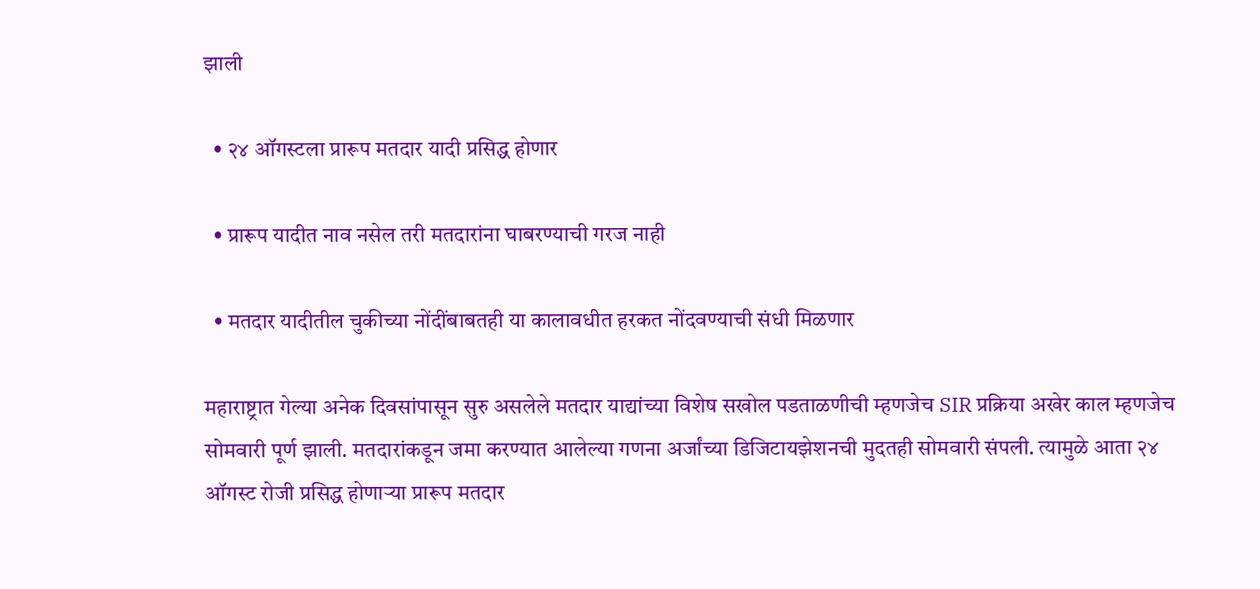झाली

  • २४ ऑगस्टला प्रारूप मतदार यादी प्रसिद्ध होणार

  • प्रारूप यादीत नाव नसेल तरी मतदारांना घाबरण्याची गरज नाही

  • मतदार यादीतील चुकीच्या नोंदींबाबतही या कालावधीत हरकत नोंदवण्याची संधी मिळणार

महाराष्ट्रात गेल्या अनेक दिवसांपासून सुरु असलेले मतदार याद्यांच्या विशेष सखोल पडताळणीची म्हणजेच SIR प्रक्रिया अखेर काल म्हणजेच सोमवारी पूर्ण झाली. मतदारांकडून जमा करण्यात आलेल्या गणना अर्जांच्या डिजिटायझेशनची मुदतही सोमवारी संपली. त्यामुळे आता २४ ऑगस्ट रोजी प्रसिद्ध होणाऱ्या प्रारूप मतदार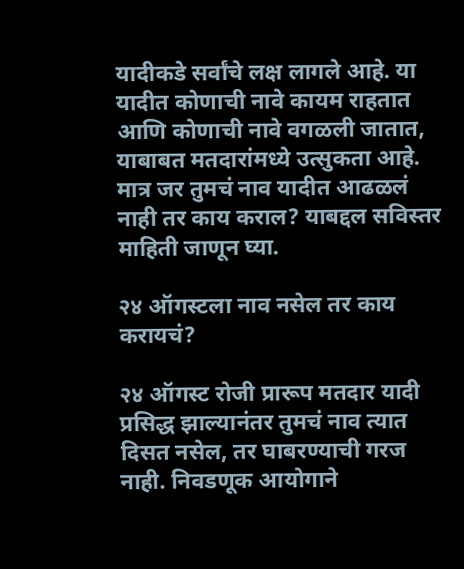यादीकडे सर्वांचे लक्ष लागले आहे. या यादीत कोणाची नावे कायम राहतात आणि कोणाची नावे वगळली जातात, याबाबत मतदारांमध्ये उत्सुकता आहे. मात्र जर तुमचं नाव यादीत आढळलं नाही तर काय कराल? याबद्दल सविस्तर माहिती जाणून घ्या.

२४ ऑगस्टला नाव नसेल तर काय करायचं?

२४ ऑगस्ट रोजी प्रारूप मतदार यादी प्रसिद्ध झाल्यानंतर तुमचं नाव त्यात दिसत नसेल, तर घाबरण्याची गरज नाही. निवडणूक आयोगाने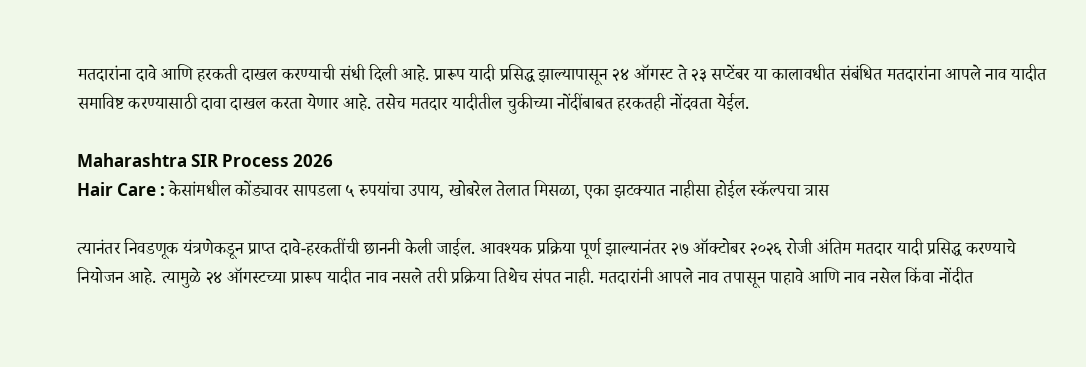मतदारांना दावे आणि हरकती दाखल करण्याची संधी दिली आहे. प्रारूप यादी प्रसिद्ध झाल्यापासून २४ ऑगस्ट ते २३ सप्टेंबर या कालावधीत संबंधित मतदारांना आपले नाव यादीत समाविष्ट करण्यासाठी दावा दाखल करता येणार आहे. तसेच मतदार यादीतील चुकीच्या नोंदींबाबत हरकतही नोंदवता येईल.

Maharashtra SIR Process 2026
Hair Care : केसांमधील कोंड्यावर सापडला ५ रुपयांचा उपाय, खोबरेल तेलात मिसळा, एका झटक्यात नाहीसा होईल स्कॅल्पचा त्रास

त्यानंतर निवडणूक यंत्रणेकडून प्राप्त दावे-हरकतींची छाननी केली जाईल. आवश्यक प्रक्रिया पूर्ण झाल्यानंतर २७ ऑक्टोबर २०२६ रोजी अंतिम मतदार यादी प्रसिद्ध करण्याचे नियोजन आहे. त्यामुळे २४ ऑगस्टच्या प्रारूप यादीत नाव नसले तरी प्रक्रिया तिथेच संपत नाही. मतदारांनी आपले नाव तपासून पाहावे आणि नाव नसेल किंवा नोंदीत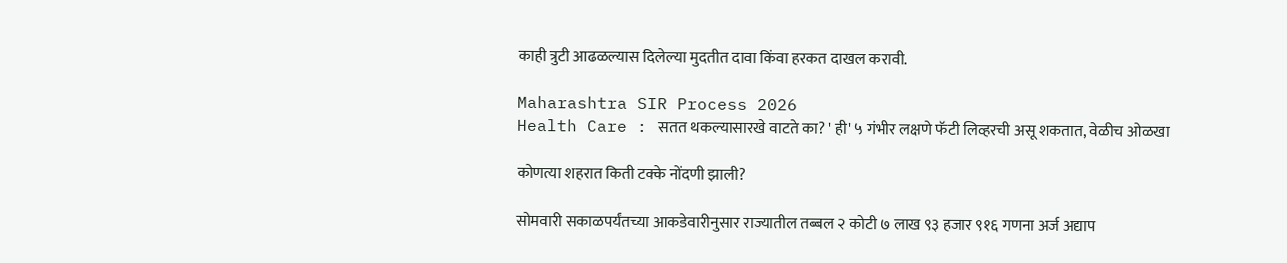काही त्रुटी आढळल्यास दिलेल्या मुदतीत दावा किंवा हरकत दाखल करावी.

Maharashtra SIR Process 2026
Health Care : सतत थकल्यासारखे वाटते का? ' ही' ५ गंभीर लक्षणे फॅटी लिव्हरची असू शकतात, वेळीच ओळखा

कोणत्या शहरात किती टक्के नोंदणी झाली?

सोमवारी सकाळपर्यंतच्या आकडेवारीनुसार राज्यातील तब्बल २ कोटी ७ लाख ९३ हजार ९१६ गणना अर्ज अद्याप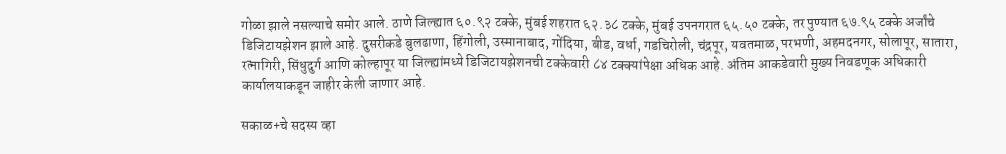गोळा झाले नसल्याचे समोर आले. ठाणे जिल्ह्यात ६०.९२ टक्के, मुंबई शहरात ६२.३८ टक्के, मुंबई उपनगरात ६५.५० टक्के, तर पुण्यात ६७.९५ टक्के अर्जांचे डिजिटायझेशन झाले आहे. दुसरीकडे बुलढाणा, हिंगोली, उस्मानाबाद, गोंदिया, बीड, वर्धा, गडचिरोली, चंद्रपूर, यवतमाळ, परभणी, अहमदनगर, सोलापूर, सातारा, रत्नागिरी, सिंधुदुर्ग आणि कोल्हापूर या जिल्ह्यांमध्ये डिजिटायझेशनची टक्केवारी ८४ टक्क्यांपेक्षा अधिक आहे. अंतिम आकडेवारी मुख्य निवडणूक अधिकारी कार्यालयाकडून जाहीर केली जाणार आहे.

सकाळ+चे सदस्य व्हा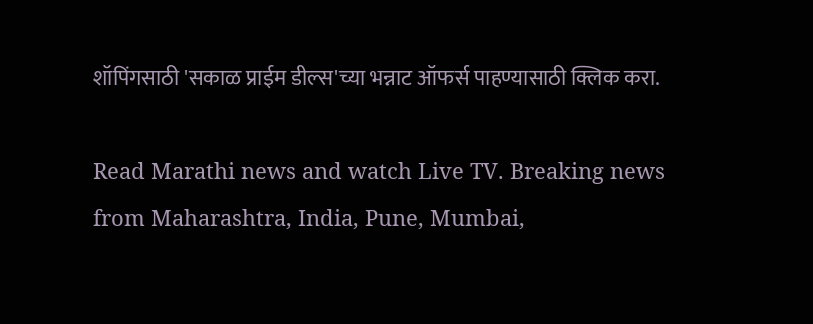शॉपिंगसाठी 'सकाळ प्राईम डील्स'च्या भन्नाट ऑफर्स पाहण्यासाठी क्लिक करा.

Read Marathi news and watch Live TV. Breaking news from Maharashtra, India, Pune, Mumbai,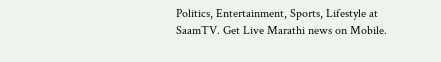Politics, Entertainment, Sports, Lifestyle at SaamTV. Get Live Marathi news on Mobile.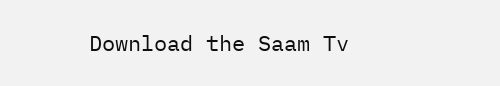Download the Saam Tv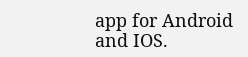app for Android and IOS.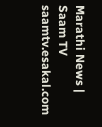Marathi News | Saam TV
saamtv.esakal.com